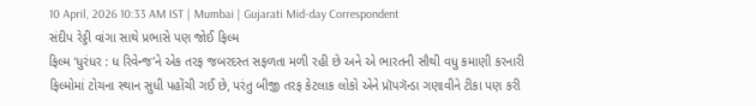10 April, 2026 10:33 AM IST | Mumbai | Gujarati Mid-day Correspondent
સંદીપ રેડ્ડી વાંગા સાથે પ્રભાસે પણ જોઈ ફિલ્મ
ફિલ્મ ‘ધુરંધર : ધ રિવેન્જ’ને એક તરફ જબરદસ્ત સફળતા મળી રહી છે અને એ ભારતની સૌથી વધુ કમાણી કરનારી ફિલ્મોમાં ટોચના સ્થાન સુધી પહોંચી ગઈ છે, પરંતુ બીજી તરફ કેટલાક લોકો એને પ્રૉપગૅન્ડા ગણાવીને ટીકા પણ કરી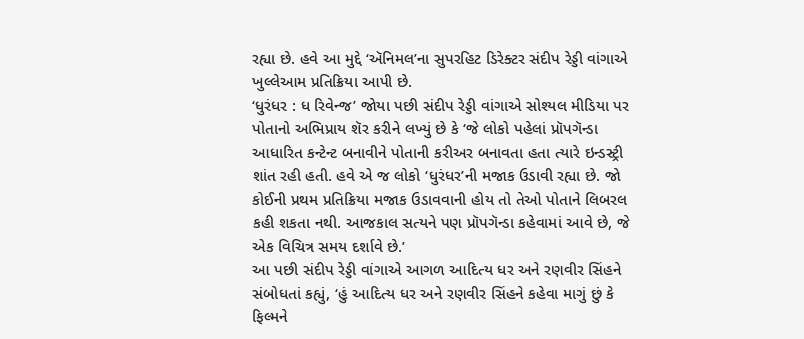રહ્યા છે. હવે આ મુદ્દે ‘ઍનિમલ’ના સુપરહિટ ડિરેક્ટર સંદીપ રેડ્ડી વાંગાએ ખુલ્લેઆમ પ્રતિક્રિયા આપી છે.
‘ધુરંધર : ધ રિવેન્જ’ જોયા પછી સંદીપ રેડ્ડી વાંગાએ સોશ્યલ મીડિયા પર પોતાનો અભિપ્રાય શૅર કરીને લખ્યું છે કે ‘જે લોકો પહેલાં પ્રૉપગૅન્ડા આધારિત કન્ટેન્ટ બનાવીને પોતાની કરીઅર બનાવતા હતા ત્યારે ઇન્ડસ્ટ્રી શાંત રહી હતી. હવે એ જ લોકો ‘ધુરંધર’ની મજાક ઉડાવી રહ્યા છે. જો કોઈની પ્રથમ પ્રતિક્રિયા મજાક ઉડાવવાની હોય તો તેઓ પોતાને લિબરલ કહી શકતા નથી. આજકાલ સત્યને પણ પ્રૉપગૅન્ડા કહેવામાં આવે છે, જે એક વિચિત્ર સમય દર્શાવે છે.’
આ પછી સંદીપ રેડ્ડી વાંગાએ આગળ આદિત્ય ધર અને રણવીર સિંહને સંબોધતાં કહ્યું, ‘હું આદિત્ય ધર અને રણવીર સિંહને કહેવા માગું છું કે ફિલ્મને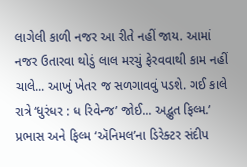લાગેલી કાળી નજર આ રીતે નહીં જાય. આમાં નજર ઉતારવા થોડું લાલ મરચું ફેરવવાથી કામ નહીં ચાલે... આખું ખેતર જ સળગાવવું પડશે. ગઈ કાલે રાત્રે ‘ધુરંધર : ધ રિવેન્જ’ જોઈ... અદ્ભુત ફિલ્મ.’
પ્રભાસ અને ફિલ્મ ‘ઍનિમલ’ના ડિરેક્ટર સંદીપ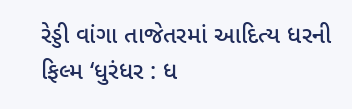રેડ્ડી વાંગા તાજેતરમાં આદિત્ય ધરની ફિલ્મ ‘ધુરંધર : ધ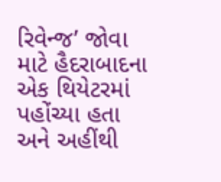રિવેન્જ’ જોવા માટે હૈદરાબાદના એક થિયેટરમાં પહોંચ્યા હતા અને અહીંથી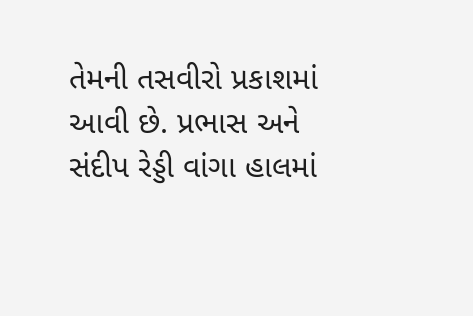તેમની તસવીરો પ્રકાશમાં આવી છે. પ્રભાસ અને સંદીપ રેડ્ડી વાંગા હાલમાં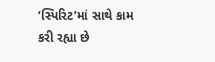‘સ્પિરિટ’માં સાથે કામ કરી રહ્યા છે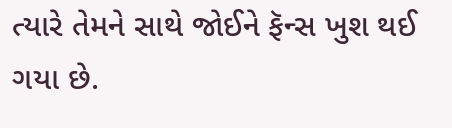ત્યારે તેમને સાથે જોઈને ફૅન્સ ખુશ થઈ ગયા છે.